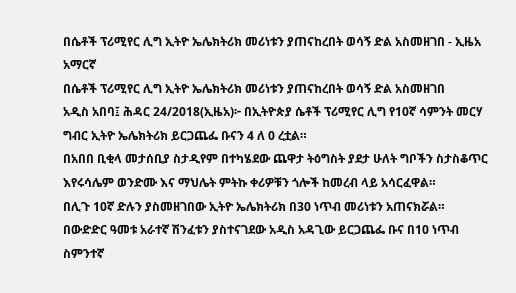በሴቶች ፕሪሚየር ሊግ ኢትዮ ኤሌክትሪክ መሪነቱን ያጠናከረበት ወሳኝ ድል አስመዘገበ - ኢዜአ አማርኛ
በሴቶች ፕሪሚየር ሊግ ኢትዮ ኤሌክትሪክ መሪነቱን ያጠናከረበት ወሳኝ ድል አስመዘገበ
አዲስ አበባ፤ ሕዳር 24/2018(ኢዜአ)፦ በኢትዮጵያ ሴቶች ፕሪሚየር ሊግ የ10ኛ ሳምንት መርሃ ግብር ኢትዮ ኤሌክትሪክ ይርጋጨፌ ቡናን 4 ለ 0 ረቷል።
በአበበ ቢቂላ መታሰቢያ ስታዲየም በተካሄደው ጨዋታ ትዕግስት ያደታ ሁለት ግቦችን ስታስቆጥር እየሩሳሌም ወንድሙ እና ማህሌት ምትኩ ቀሪዎቹን ጎሎች ከመረብ ላይ አሳርፈዋል።
በሊጉ 10ኛ ድሉን ያስመዘገበው ኢትዮ ኤሌክትሪክ በ30 ነጥብ መሪነቱን አጠናክሯል።
በውድድር ዓመቱ አራተኛ ሽንፈቱን ያስተናገደው አዲስ አዳጊው ይርጋጨፌ ቡና በ10 ነጥብ ስምንተኛ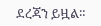ደረጃን ይዟል።